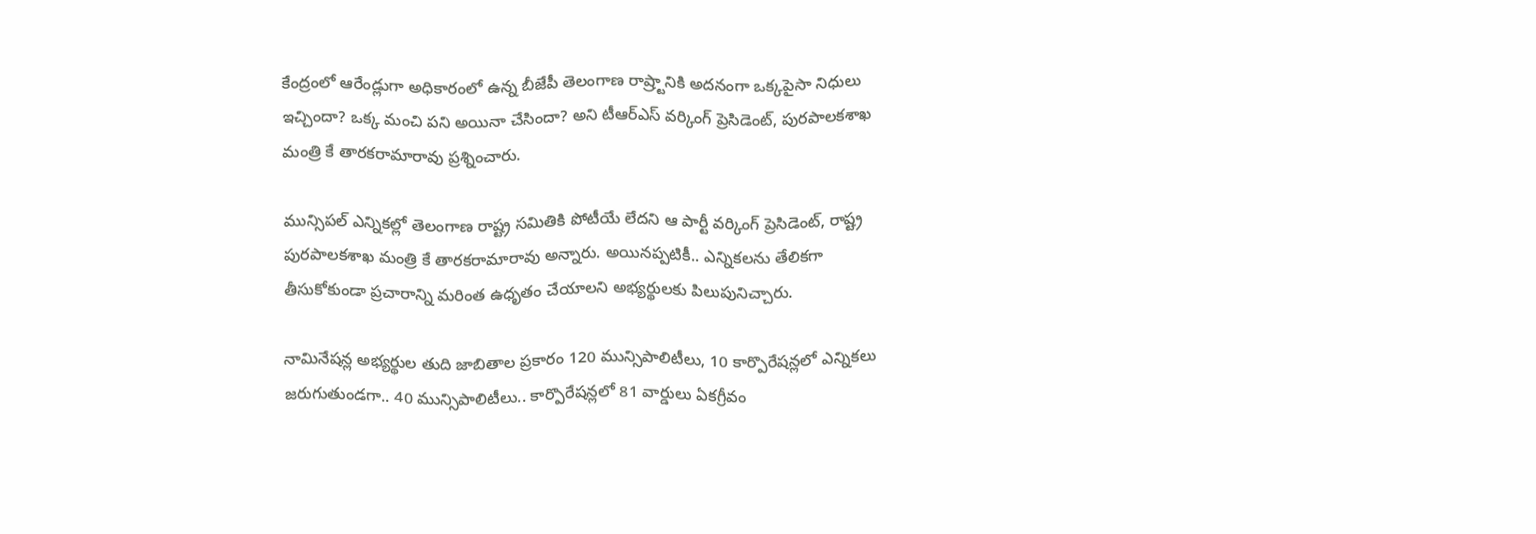కేంద్రంలో ఆరేండ్లుగా అధికారంలో ఉన్న బీజేపీ తెలంగాణ రాష్ర్టానికి అదనంగా ఒక్కపైసా నిధులు ఇచ్చిందా? ఒక్క మంచి పని అయినా చేసిందా? అని టీఆర్ఎస్ వర్కింగ్ ప్రెసిడెంట్, పురపాలకశాఖ మంత్రి కే తారకరామారావు ప్రశ్నించారు.

మున్సిపల్ ఎన్నికల్లో తెలంగాణ రాష్ట్ర సమితికి పోటీయే లేదని ఆ పార్టీ వర్కింగ్ ప్రెసిడెంట్, రాష్ట్ర పురపాలకశాఖ మంత్రి కే తారకరామారావు అన్నారు. అయినప్పటికీ.. ఎన్నికలను తేలికగా తీసుకోకుండా ప్రచారాన్ని మరింత ఉధృతం చేయాలని అభ్యర్థులకు పిలుపునిచ్చారు.

నామినేషన్ల అభ్యర్థుల తుది జాబితాల ప్రకారం 120 మున్సిపాలిటీలు, 10 కార్పొరేషన్లలో ఎన్నికలు జరుగుతుండగా.. 40 మున్సిపాలిటీలు.. కార్పొరేషన్లలో 81 వార్డులు ఏకగ్రీవం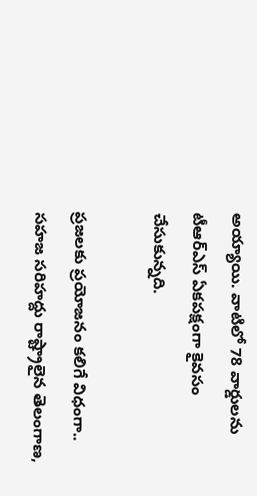అయ్యాయి. వాటిలో 78 వార్డులను టీఆర్ఎస్ ఏకపక్షంగా కైవసం చేసుకున్నది.

ప్రజలకు ప్రయోజనం కలిగే విధంగా.. సహజ సరిహద్దు రాష్ట్రాలైన తెలంగాణ,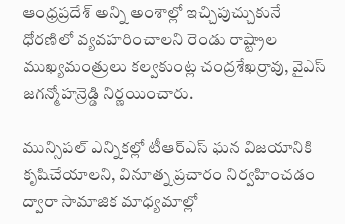ఆంధ్రప్రదేశ్ అన్ని అంశాల్లో ఇచ్చిపుచ్చుకునే ధోరణిలో వ్యవహరించాలని రెండు రాష్ట్రాల ముఖ్యమంత్రులు కల్వకుంట్ల చంద్రశేఖర్రావు, వైఎస్ జగన్మోహన్రెడ్డి నిర్ణయించారు.

మున్సిపల్ ఎన్నికల్లో టీఆర్ఎస్ ఘన విజయానికి కృషిచేయాలని, వినూత్న ప్రచారం నిర్వహించడం ద్వారా సామాజిక మాధ్యమాల్లో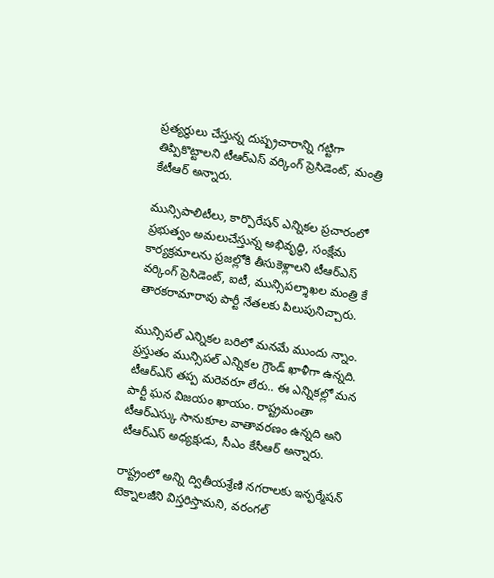ప్రత్యర్థులు చేస్తున్న దుష్ప్రచారాన్ని గట్టిగా తిప్పికొట్టాలని టీఆర్ఎస్ వర్కింగ్ ప్రెసిడెంట్, మంత్రి కేటీఆర్ అన్నారు.

మున్సిపాలిటీలు, కార్పొరేషన్ ఎన్నికల ప్రచారంలో ప్రభుత్వం అమలుచేస్తున్న అభివృద్ధి, సంక్షేమ కార్యక్రమాలను ప్రజల్లోకి తీసుకెళ్లాలని టీఆర్ఎస్ వర్కింగ్ ప్రెసిడెంట్, ఐటీ, మున్సిపల్శాఖల మంత్రి కే తారకరామారావు పార్టీ నేతలకు పిలుపునిచ్చారు.

మున్సిపల్ ఎన్నికల బరిలో మనమే ముందు న్నాం. ప్రస్తుతం మున్సిపల్ ఎన్నికల గ్రౌండ్ ఖాళీగా ఉన్నది. టీఆర్ఎస్ తప్ప మరెవరూ లేరు.. ఈ ఎన్నికల్లో మన పార్టీ ఘన విజయం ఖాయం. రాష్ట్రమంతా టీఆర్ఎస్కు సానుకూల వాతావరణం ఉన్నది అని టీఆర్ఎస్ అధ్యక్షుడు, సీఎం కేసీఆర్ అన్నారు.

రాష్ట్రంలో అన్ని ద్వితీయశ్రేణి నగరాలకు ఇన్ఫర్మేషన్ టెక్నాలజీని విస్తరిస్తామని, వరంగల్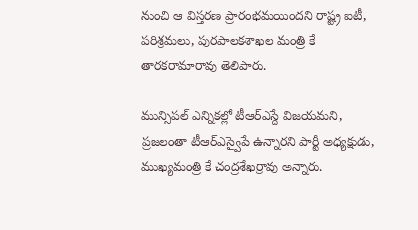నుంచి ఆ విస్తరణ ప్రారంభమయిందని రాష్ట్ర ఐటీ, పరిశ్రమలు, పురపాలకశాఖల మంత్రి కే తారకరామారావు తెలిపారు.

మున్సిపల్ ఎన్నికల్లో టీఆర్ఎస్దే విజయమని, ప్రజలంతా టీఆర్ఎస్వైపే ఉన్నారని పార్టీ అధ్యక్షుడు, ముఖ్యమంత్రి కే చంద్రశేఖర్రావు అన్నారు.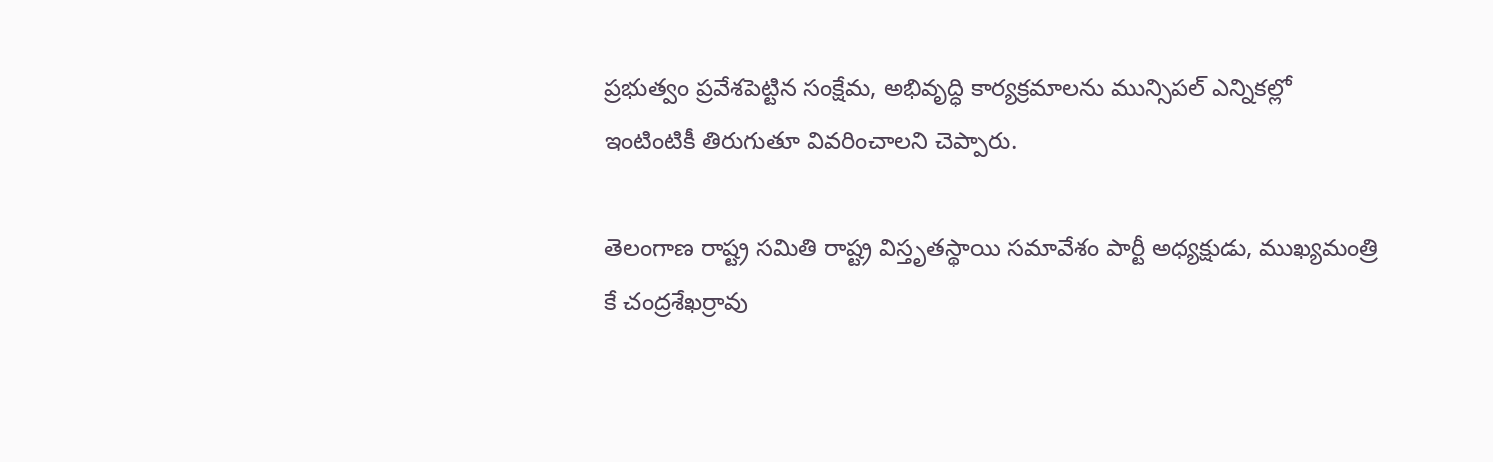ప్రభుత్వం ప్రవేశపెట్టిన సంక్షేమ, అభివృద్ధి కార్యక్రమాలను మున్సిపల్ ఎన్నికల్లో ఇంటింటికీ తిరుగుతూ వివరించాలని చెప్పారు.

తెలంగాణ రాష్ట్ర సమితి రాష్ట్ర విస్తృతస్థాయి సమావేశం పార్టీ అధ్యక్షుడు, ముఖ్యమంత్రి కే చంద్రశేఖర్రావు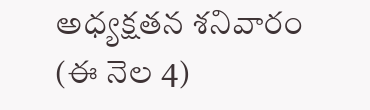అధ్యక్షతన శనివారం (ఈ నెల 4)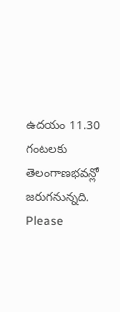ఉదయం 11.30 గంటలకు తెలంగాణభవన్లో జరుగనున్నది.
Please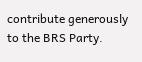contribute generously to the BRS Party.